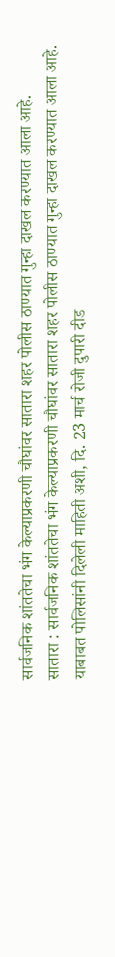सार्वजनिक शांततेचा भंग केल्याप्रकरणी चौघांवर सातारा शहर पोलीस ठाण्यात गुन्हा दाखल करण्यात आला आहे.
सातारा : सार्वजनिक शांततेचा भंग केल्याप्रकरणी चौघांवर सातारा शहर पोलीस ठाण्यात गुन्हा दाखल करण्यात आला आहे.
याबाबत पोलिसांनी दिलेली माहिती अशी, दि. 23 मार्च रोजी दुपारी दीड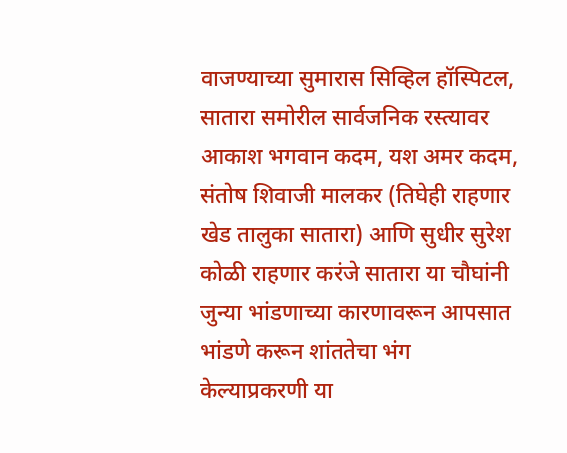वाजण्याच्या सुमारास सिव्हिल हॉस्पिटल, सातारा समोरील सार्वजनिक रस्त्यावर आकाश भगवान कदम, यश अमर कदम, संतोष शिवाजी मालकर (तिघेही राहणार खेड तालुका सातारा) आणि सुधीर सुरेश कोळी राहणार करंजे सातारा या चौघांनी जुन्या भांडणाच्या कारणावरून आपसात भांडणे करून शांततेचा भंग केल्याप्रकरणी या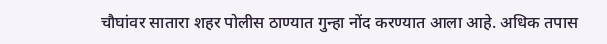चौघांवर सातारा शहर पोलीस ठाण्यात गुन्हा नोंद करण्यात आला आहे. अधिक तपास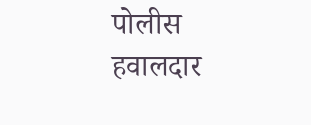पोलीस हवालदार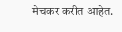मेचकर करीत आहेत.